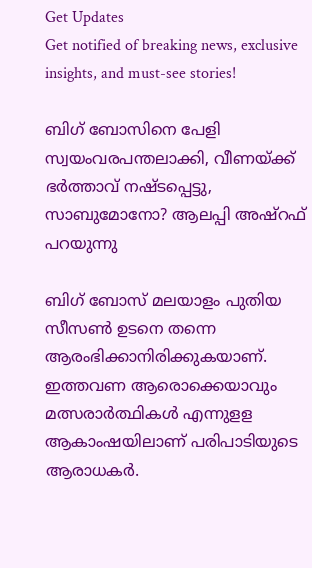Get Updates
Get notified of breaking news, exclusive insights, and must-see stories!

ബിഗ് ബോസിനെ പേളി സ്വയംവരപന്തലാക്കി, വീണയ്ക്ക് ഭർത്താവ് നഷ്ടപ്പെട്ടു, സാബുമോനോ? ആലപ്പി അഷ്റഫ് പറയുന്നു

ബിഗ് ബോസ് മലയാളം പുതിയ സീസൺ ഉടനെ തന്നെ ആരംഭിക്കാനിരിക്കുകയാണ്. ഇത്തവണ ആരൊക്കെയാവും മത്സരാർത്ഥികൾ എന്നുളള ആകാംഷയിലാണ് പരിപാടിയുടെ ആരാധകർ.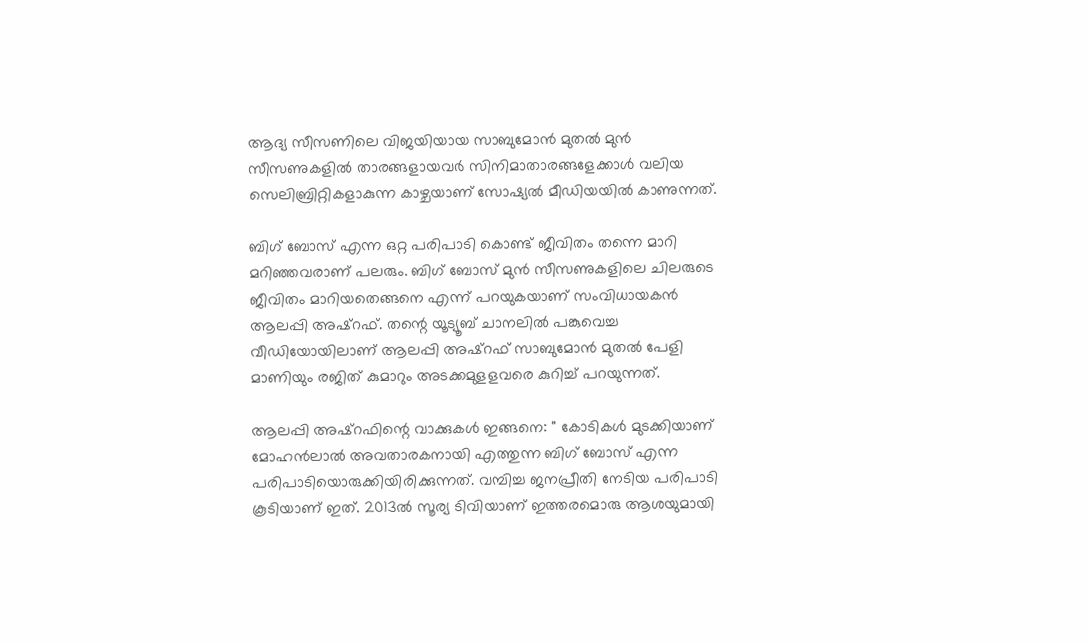ആദ്യ സീസണിലെ വിജയിയായ സാബുമോൻ മുതൽ മുൻ സീസണുകളിൽ താരങ്ങളായവർ സിനിമാതാരങ്ങളേക്കാൾ വലിയ സെലിബ്രിറ്റികളാകുന്ന കാഴ്ചയാണ് സോഷ്യൽ മീഡിയയിൽ കാണുന്നത്.

ബിഗ് ബോസ് എന്ന ഒറ്റ പരിപാടി കൊണ്ട് ജീവിതം തന്നെ മാറി മറിഞ്ഞവരാണ് പലരും. ബിഗ് ബോസ് മുൻ സീസണുകളിലെ ചിലരുടെ ജീവിതം മാറിയതെങ്ങനെ എന്ന് പറയുകയാണ് സംവിധായകൻ ആലപ്പി അഷ്റഫ്. തന്റെ യൂട്യൂബ് ചാനലിൽ പങ്കുവെച്ച വീഡിയോയിലാണ് ആലപ്പി അഷ്റഫ് സാബുമോൻ മുതൽ പേളി മാണിയും രജിത് കുമാറും അടക്കമുളളവരെ കുറിച്ച് പറയുന്നത്.

ആലപ്പി അഷ്റഫിന്റെ വാക്കുകൾ ഇങ്ങനെ: '' കോടികള്‍ മുടക്കിയാണ് മോഹന്‍ലാല്‍ അവതാരകനായി എത്തുന്ന ബിഗ് ബോസ് എന്ന പരിപാടിയൊരുക്കിയിരിക്കുന്നത്. വമ്പിച്ച ജനപ്രീതി നേടിയ പരിപാടി കൂടിയാണ് ഇത്. 2013ല്‍ സൂര്യ ടിവിയാണ് ഇത്തരമൊരു ആശയുമായി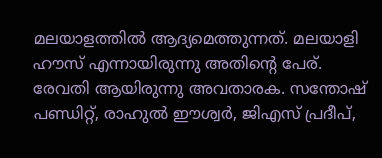മലയാളത്തില്‍ ആദ്യമെത്തുന്നത്. മലയാളി ഹൗസ് എന്നായിരുന്നു അതിന്റെ പേര്. രേവതി ആയിരുന്നു അവതാരക. സന്തോഷ് പണ്ഡിറ്റ്, രാഹുല്‍ ഈശ്വര്‍, ജിഎസ് പ്രദീപ്,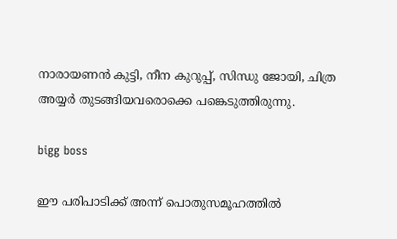നാരായണന്‍ കുട്ടി, നീന കുറുപ്പ്, സിന്ധു ജോയി, ചിത്ര അയ്യര്‍ തുടങ്ങിയവരൊക്കെ പങ്കെടുത്തിരുന്നു.

bigg boss

ഈ പരിപാടിക്ക് അന്ന് പൊതുസമൂഹത്തില്‍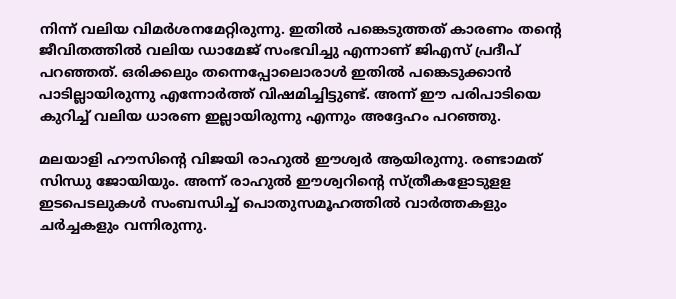നിന്ന് വലിയ വിമര്‍ശനമേറ്റിരുന്നു. ഇതില്‍ പങ്കെടുത്തത് കാരണം തന്റെ ജീവിതത്തില്‍ വലിയ ഡാമേജ് സംഭവിച്ചു എന്നാണ് ജിഎസ് പ്രദീപ് പറഞ്ഞത്. ഒരിക്കലും തന്നെപ്പോലൊരാള്‍ ഇതില്‍ പങ്കെടുക്കാന്‍ പാടില്ലായിരുന്നു എന്നോര്‍ത്ത് വിഷമിച്ചിട്ടുണ്ട്. അന്ന് ഈ പരിപാടിയെ കുറിച്ച് വലിയ ധാരണ ഇല്ലായിരുന്നു എന്നും അദ്ദേഹം പറഞ്ഞു.

മലയാളി ഹൗസിന്റെ വിജയി രാഹുല്‍ ഈശ്വര്‍ ആയിരുന്നു. രണ്ടാമത് സിന്ധു ജോയിയും. അന്ന് രാഹുല്‍ ഈശ്വറിന്റെ സ്ത്രീകളോടുളള ഇടപെടലുകള്‍ സംബന്ധിച്ച് പൊതുസമൂഹത്തില്‍ വാര്‍ത്തകളും ചര്‍ച്ചകളും വന്നിരുന്നു.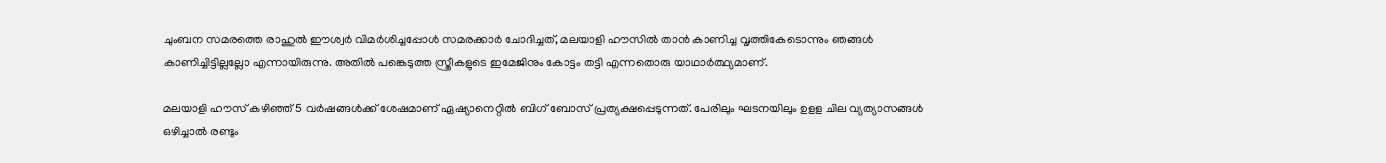ചുംബന സമരത്തെ രാഹുല്‍ ഈശ്വര്‍ വിമര്‍ശിച്ചപ്പോള്‍ സമരക്കാര്‍ ചോദിച്ചത്, മലയാളി ഹൗസില്‍ താന്‍ കാണിച്ച വൃത്തികേടൊന്നും ഞങ്ങള്‍ കാണിച്ചിട്ടില്ലല്ലോ എന്നായിരുന്നു. അതില്‍ പങ്കെടുത്ത സ്ത്രീകളുടെ ഇമേജിനും കോട്ടം തട്ടി എന്നതൊരു യാഥാര്‍ത്ഥ്യമാണ്.

മലയാളി ഹൗസ് കഴിഞ്ഞ് 5 വര്‍ഷങ്ങള്‍ക്ക് ശേഷമാണ് ഏഷ്യാനെറ്റില്‍ ബിഗ് ബോസ് പ്രത്യക്ഷപ്പെടുന്നത്. പേരിലും ഘടനയിലും ഉളള ചില വ്യത്യാസങ്ങള്‍ ഒഴിച്ചാല്‍ രണ്ടും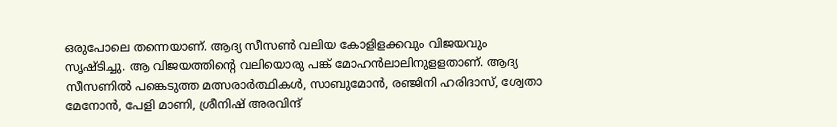ഒരുപോലെ തന്നെയാണ്. ആദ്യ സീസണ്‍ വലിയ കോളിളക്കവും വിജയവും സൃഷ്ടിച്ചു. ആ വിജയത്തിന്റെ വലിയൊരു പങ്ക് മോഹന്‍ലാലിനുളളതാണ്. ആദ്യ സീസണില്‍ പങ്കെടുത്ത മത്സരാര്‍ത്ഥികള്‍, സാബുമോന്‍, രഞ്ജിനി ഹരിദാസ്, ശ്വേതാ മേനോന്‍, പേളി മാണി, ശ്രീനിഷ് അരവിന്ദ്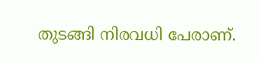തുടങ്ങി നിരവധി പേരാണ്.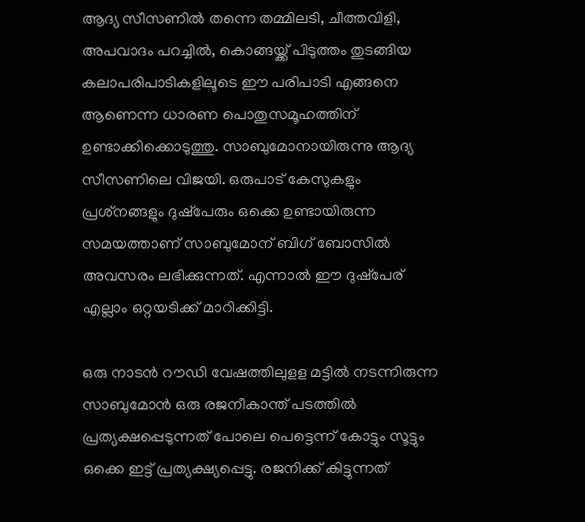ആദ്യ സീസണില്‍ തന്നെ തമ്മിലടി, ചീത്തവിളി, അപവാദം പറച്ചില്‍, കൊങ്ങയ്ക്ക് പിടുത്തം തുടങ്ങിയ കലാപരിപാടികളിലൂടെ ഈ പരിപാടി എങ്ങനെ ആണെന്ന ധാരണ പൊതുസമൂഹത്തിന് ഉണ്ടാക്കിക്കൊടുത്തു. സാബുമോനായിരുന്നു ആദ്യ സീസണിലെ വിജയി. ഒരുപാട് കേസുകളും പ്രശ്‌നങ്ങളും ദുഷ്‌പേരും ഒക്കെ ഉണ്ടായിരുന്ന സമയത്താണ് സാബുമോന് ബിഗ് ബോസില്‍ അവസരം ലഭിക്കുന്നത്. എന്നാല്‍ ഈ ദുഷ്‌പേര് എല്ലാം ഒറ്റയടിക്ക് മാറിക്കിട്ടി.

ഒരു നാടന്‍ റൗഡി വേഷത്തിലുളള മട്ടില്‍ നടന്നിരുന്ന സാബുമോന്‍ ഒരു രജനീകാന്ത് പടത്തില്‍ പ്രത്യക്ഷപ്പെടുന്നത് പോലെ പെട്ടെന്ന് കോട്ടും സൂട്ടും ഒക്കെ ഇട്ട് പ്രത്യക്ഷ്യപ്പെട്ടു. രജനിക്ക് കിട്ടുന്നത്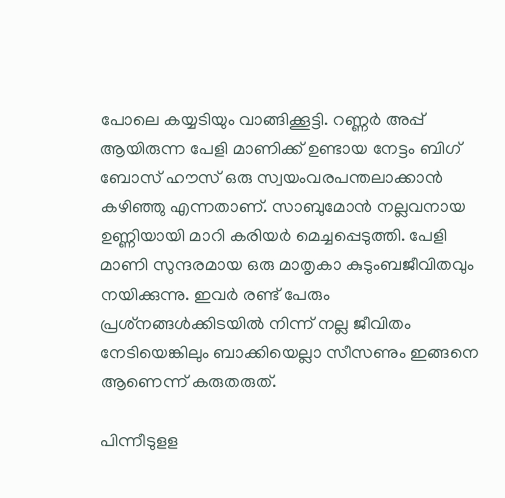പോലെ കയ്യടിയും വാങ്ങിക്കൂട്ടി. റണ്ണര്‍ അപ്പ് ആയിരുന്ന പേളി മാണിക്ക് ഉണ്ടായ നേട്ടം ബിഗ് ബോസ് ഹൗസ് ഒരു സ്വയംവരപന്തലാക്കാന്‍ കഴിഞ്ഞു എന്നതാണ്. സാബുമോന്‍ നല്ലവനായ ഉണ്ണിയായി മാറി കരിയര്‍ മെച്ചപ്പെടുത്തി. പേളി മാണി സുന്ദരമായ ഒരു മാതൃകാ കുടുംബജീവിതവും നയിക്കുന്നു. ഇവര്‍ രണ്ട് പേരും പ്രശ്‌നങ്ങള്‍ക്കിടയില്‍ നിന്ന് നല്ല ജീവിതം നേടിയെങ്കിലും ബാക്കിയെല്ലാ സീസണും ഇങ്ങനെ ആണെന്ന് കരുതരുത്.

പിന്നീടുളള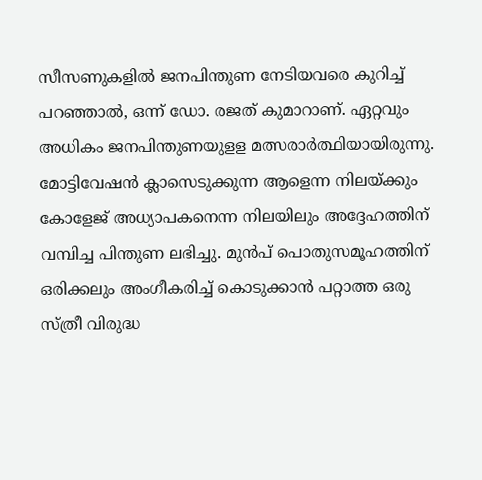സീസണുകളില്‍ ജനപിന്തുണ നേടിയവരെ കുറിച്ച് പറഞ്ഞാല്‍, ഒന്ന് ഡോ. രജത് കുമാറാണ്. ഏറ്റവും അധികം ജനപിന്തുണയുളള മത്സരാര്‍ത്ഥിയായിരുന്നു. മോട്ടിവേഷന്‍ ക്ലാസെടുക്കുന്ന ആളെന്ന നിലയ്ക്കും കോളേജ് അധ്യാപകനെന്ന നിലയിലും അദ്ദേഹത്തിന് വമ്പിച്ച പിന്തുണ ലഭിച്ചു. മുന്‍പ് പൊതുസമൂഹത്തിന് ഒരിക്കലും അംഗീകരിച്ച് കൊടുക്കാന്‍ പറ്റാത്ത ഒരു സ്ത്രീ വിരുദ്ധ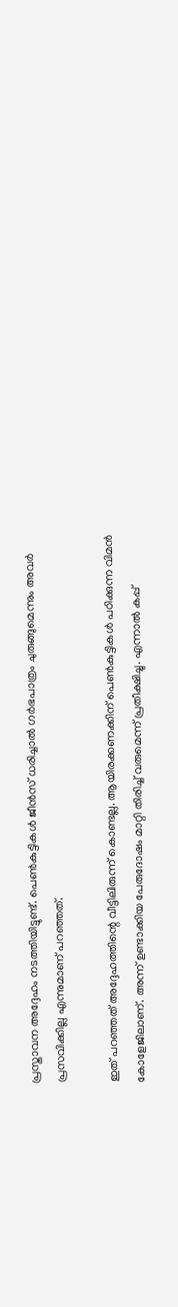പ്രസ്താവന അദ്ദേഹം നടത്തിയിട്ടുണ്ട്. പെണ്‍കുട്ടികള്‍ ജീന്‍സ് ധരിച്ചാല്‍ ഗര്‍ഭപാത്രം ചുരുങ്ങുമെന്നും അവര്‍ പ്രസവിക്കില്ല എന്നുമാണ് പറഞ്ഞത്.

ഇത് പറഞ്ഞത് അദ്ദേഹത്തിന്റെ വീട്ടിലിരുന്ന് കൊണ്ടല്ല. ആയിരക്കണക്കിന് പെണ്‍കുട്ടികള്‍ പഠിക്കുന്ന വിമന്‍ കോളേജിലാണ്. അന്ന് ഉണ്ടാക്കിയ പേരുദോഷം മാറ്റി തിരിച്ച് വരുമെന്ന് പ്രതീക്ഷിച്ചു. എന്നാല്‍ കപ്പ്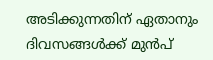അടിക്കുന്നതിന് ഏതാനും ദിവസങ്ങള്‍ക്ക് മുന്‍പ്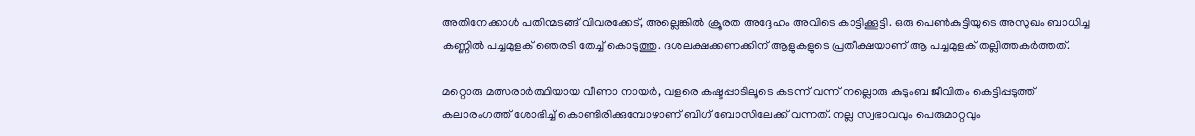അതിനേക്കാള്‍ പതിന്മടങ്ങ് വിവരക്കേട്, അല്ലെങ്കില്‍ ക്രൂരത അദ്ദേഹം അവിടെ കാട്ടിക്കൂട്ടി. ഒരു പെണ്‍കുട്ടിയുടെ അസുഖം ബാധിച്ച കണ്ണില്‍ പച്ചമുളക് ഞെരടി തേച്ച് കൊടുത്തു. ദശലക്ഷക്കണക്കിന് ആളുകളുടെ പ്രതീക്ഷയാണ് ആ പച്ചമുളക് തല്ലിത്തകര്‍ത്തത്.

മറ്റൊരു മത്സരാര്‍ത്ഥിയായ വീണാ നായര്‍, വളരെ കഷ്ടപ്പാടിലൂടെ കടന്ന് വന്ന് നല്ലൊരു കുടുംബ ജീവിതം കെട്ടിപ്പടുത്ത് കലാരംഗത്ത് ശോഭിച്ച് കൊണ്ടിരിക്കുമ്പോഴാണ് ബിഗ് ബോസിലേക്ക് വന്നത്. നല്ല സ്വഭാവവും പെരുമാറ്റവും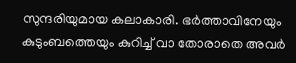സുന്ദരിയുമായ കലാകാരി. ഭര്‍ത്താവിനേയും കുടുംബത്തെയും കുറിച്ച് വാ തോരാതെ അവര്‍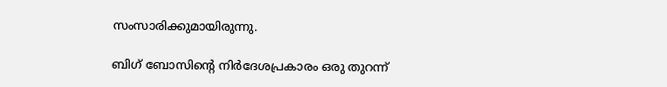സംസാരിക്കുമായിരുന്നു.

ബിഗ് ബോസിന്റെ നിര്‍ദേശപ്രകാരം ഒരു തുറന്ന്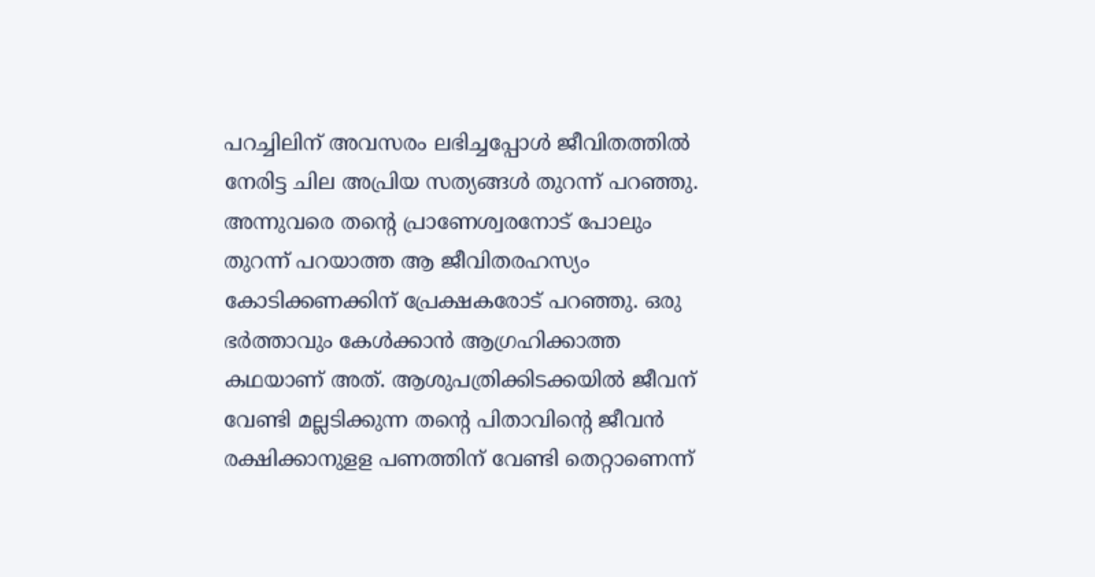പറച്ചിലിന് അവസരം ലഭിച്ചപ്പോള്‍ ജീവിതത്തില്‍ നേരിട്ട ചില അപ്രിയ സത്യങ്ങള്‍ തുറന്ന് പറഞ്ഞു. അന്നുവരെ തന്റെ പ്രാണേശ്വരനോട് പോലും തുറന്ന് പറയാത്ത ആ ജീവിതരഹസ്യം കോടിക്കണക്കിന് പ്രേക്ഷകരോട് പറഞ്ഞു. ഒരു ഭര്‍ത്താവും കേള്‍ക്കാന്‍ ആഗ്രഹിക്കാത്ത കഥയാണ് അത്. ആശുപത്രിക്കിടക്കയില്‍ ജീവന് വേണ്ടി മല്ലടിക്കുന്ന തന്റെ പിതാവിന്റെ ജീവന്‍ രക്ഷിക്കാനുളള പണത്തിന് വേണ്ടി തെറ്റാണെന്ന്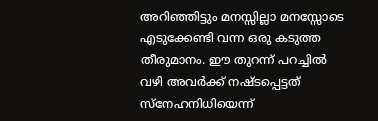അറിഞ്ഞിട്ടും മനസ്സില്ലാ മനസ്സോടെ എടുക്കേണ്ടി വന്ന ഒരു കടുത്ത തീരുമാനം. ഈ തുറന്ന് പറച്ചില്‍ വഴി അവര്‍ക്ക് നഷ്ടപ്പെട്ടത് സ്‌നേഹനിധിയെന്ന്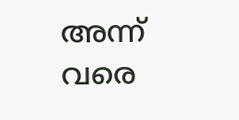അന്ന് വരെ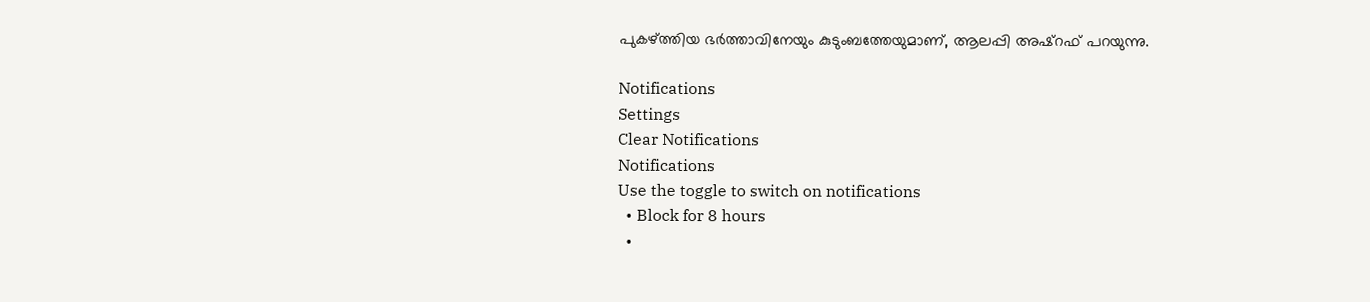പുകഴ്ത്തിയ ഭര്‍ത്താവിനേയും കുടുംബത്തേയുമാണ്, ആലപ്പി അഷ്‌റഫ് പറയുന്നു.

Notifications
Settings
Clear Notifications
Notifications
Use the toggle to switch on notifications
  • Block for 8 hours
  •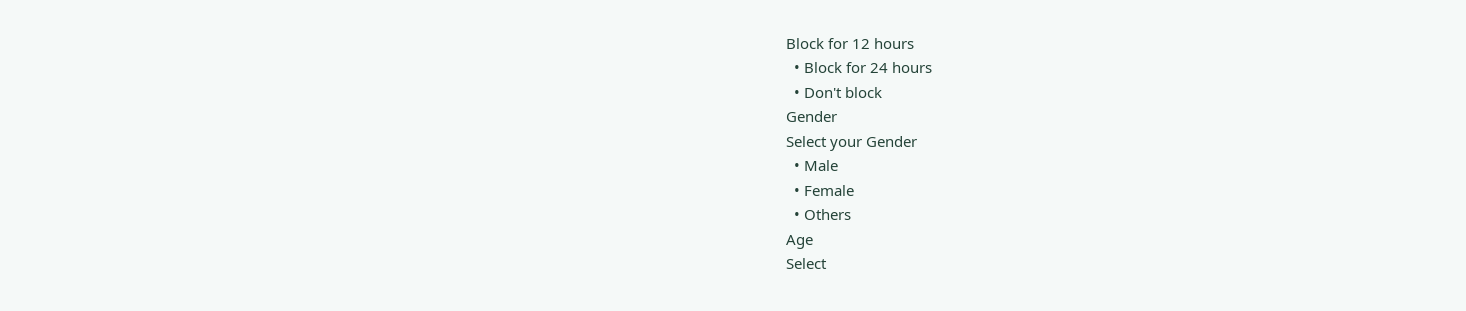Block for 12 hours
  • Block for 24 hours
  • Don't block
Gender
Select your Gender
  • Male
  • Female
  • Others
Age
Select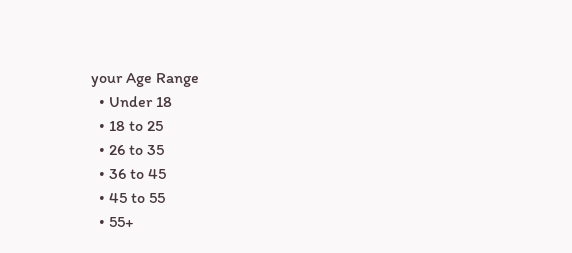your Age Range
  • Under 18
  • 18 to 25
  • 26 to 35
  • 36 to 45
  • 45 to 55
  • 55+